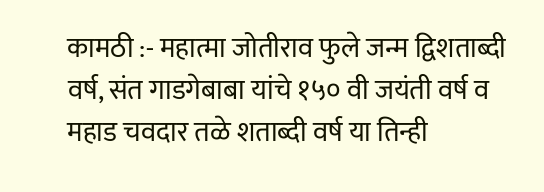कामठी :- महात्मा जोतीराव फुले जन्म द्विशताब्दी वर्ष, संत गाडगेबाबा यांचे १५० वी जयंती वर्ष व महाड चवदार तळे शताब्दी वर्ष या तिन्ही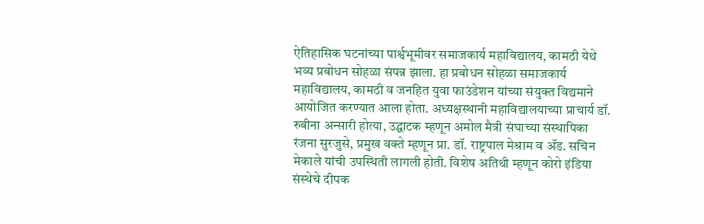ऐतिहासिक घटनांच्या पार्श्वभूमीवर समाजकार्य महाविद्यालय, कामठी येथे भव्य प्रबोधन सोहळा संपन्न झाला. हा प्रबोधन सोहळा समाजकार्य महाविद्यालय, कामठी व जनहित युवा फाउंडेशन यांच्या संयुक्त विद्यमाने आयोजित करण्यात आला होता. अध्यक्षस्थानी महाविद्यालयाच्या प्राचार्य डॉ. रुबीना अन्सारी होत्या, उद्घाटक म्हणून अमोल मैत्री संघाच्या संस्थापिका रंजना सुरजुसे, प्रमुख वक्ते म्हणून प्रा. डॉ. राष्ट्रपाल मेश्राम व ॲड. सचिन मेकाले यांची उपस्थिती लागली होती. विशेष अतिथी म्हणून कोरो इंडिया संस्थेचे दीपक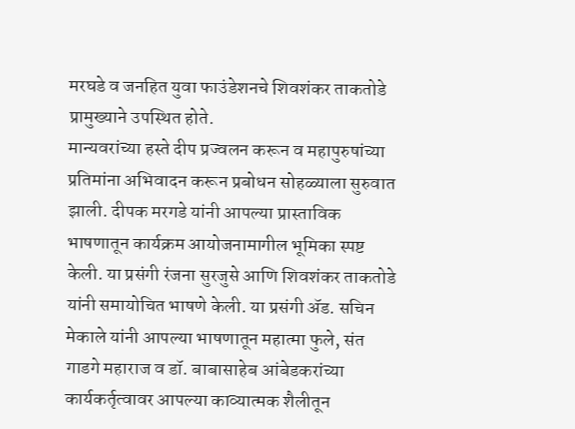मरघडे व जनहित युवा फाउंडेशनचे शिवशंकर ताकतोडे प्रामुख्याने उपस्थित होते.
मान्यवरांच्या हस्ते दीप प्रज्वलन करून व महापुरुषांच्या प्रतिमांना अभिवादन करून प्रबोधन सोहळ्याला सुरुवात झाली. दीपक मरगडे यांनी आपल्या प्रास्ताविक भाषणातून कार्यक्रम आयोजनामागील भूमिका स्पष्ट केली. या प्रसंगी रंजना सुरजुसे आणि शिवशंकर ताकतोडे यांनी समायोचित भाषणे केली. या प्रसंगी ॲड. सचिन मेकाले यांनी आपल्या भाषणातून महात्मा फुले, संत गाडगे महाराज व डॉ. बाबासाहेब आंबेडकरांच्या कार्यकर्तृत्वावर आपल्या काव्यात्मक शैलीतून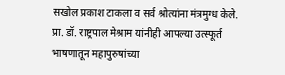सखोल प्रकाश टाकला व सर्व श्रोत्यांना मंत्रमुग्ध केले. प्रा. डॉ. राष्ट्रपाल मेश्राम यांनीही आपल्या उत्स्फूर्त भाषणातून महापुरुषांच्या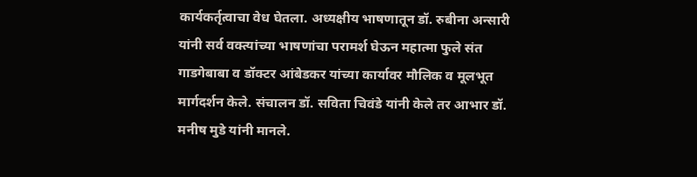कार्यकर्तृत्वाचा वेध घेतला. अध्यक्षीय भाषणातून डॉ. रुबीना अन्सारी यांनी सर्व वक्त्यांच्या भाषणांचा परामर्श घेऊन महात्मा फुले संत गाडगेबाबा व डॉक्टर आंबेडकर यांच्या कार्यावर मौलिक व मूलभूत मार्गदर्शन केले. संचालन डॉ. सविता चिवंडे यांनी केले तर आभार डॉ. मनीष मुडे यांनी मानले.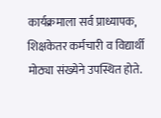कार्यक्रमाला सर्व प्राध्यापक, शिक्षकेतर कर्मचारी व विद्यार्थी मोठ्या संख्येने उपस्थित होते.